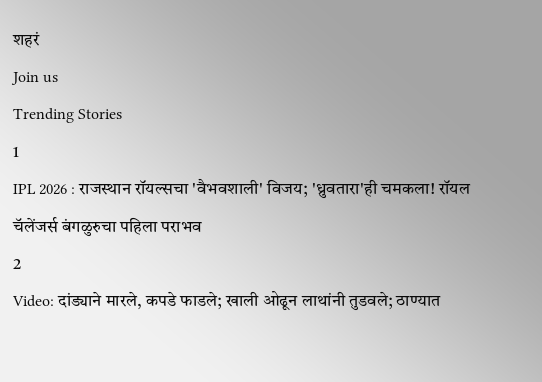शहरं
Join us
Trending Stories
1
IPL 2026 : राजस्थान रॉयल्सचा 'वैभवशाली' विजय; 'ध्रुवतारा'ही चमकला! रॉयल चॅलेंजर्स बंगळुरुचा पहिला पराभव
2
Video: दांड्याने मारले, कपडे फाडले; खाली ओढून लाथांनी तुडवले; ठाण्यात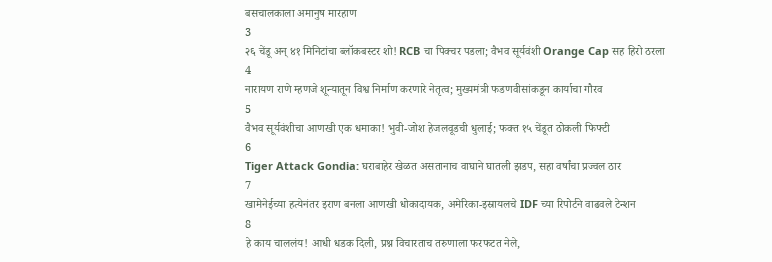बसचालकाला अमानुष मारहाण
3
२६ चेंडू अन् ४१ मिनिटांचा ब्लॉकबस्टर शो! RCB चा पिक्चर पडला; वैभव सूर्यवंशी Orange Cap सह हिरो ठरला
4
नारायण राणे म्हणजे शून्यातून विश्व निर्माण करणारे नेतृत्व; मुख्यमंत्री फडणवीसांकडून कार्याचा गौरव
5
वैभव सूर्यवंशीचा आणखी एक धमाका! भुवी-जोश हेजलवूडची धुलाई; फक्त १५ चेंडूत ठोकली फिफ्टी
6
Tiger Attack Gondia: घराबाहेर खेळत असतानाच वाघाने घातली झडप, सहा वर्षांचा प्रज्वल ठार
7
खामेनेईच्या हत्येनंतर इराण बनला आणखी धोकादायक, अमेरिका-इस्रायलचे IDF च्या रिपोर्टने वाढवले टेन्शन
8
हे काय चाललंय! आधी धडक दिली, प्रश्न विचारताच तरुणाला फरफटत नेले,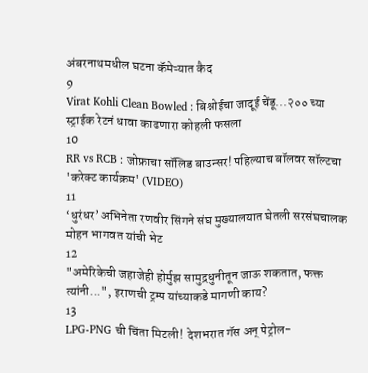अंबरनाथमधील घटना कॅमेऱ्यात कैद
9
Virat Kohli Clean Bowled : बिश्नोईचा जादूई चेंडू...२०० च्या स्ट्राईक रेटनं धावा काढणारा कोहली फसला
10
RR vs RCB : जोफ्राचा सॉलिड बाउन्सर! पहिल्याच बॉलवर सॉल्टचा 'करेक्ट कार्यक्रम' (VIDEO)
11
‘धुरंधर’ अभिनेता रणवीर सिंगने संघ मुख्यालयात घेतली सरसंघचालक मोहन भागवत यांची भेट
12
"अमेरिकेची जहाजेही होर्मुझ सामुद्रधुनीतून जाऊ शकतात, फक्त त्यांनी...", इराणची ट्रम्प यांच्याकडे मागणी काय?
13
LPG-PNG ची चिंता मिटली! देशभरात गॅस अन् पेट्रोल-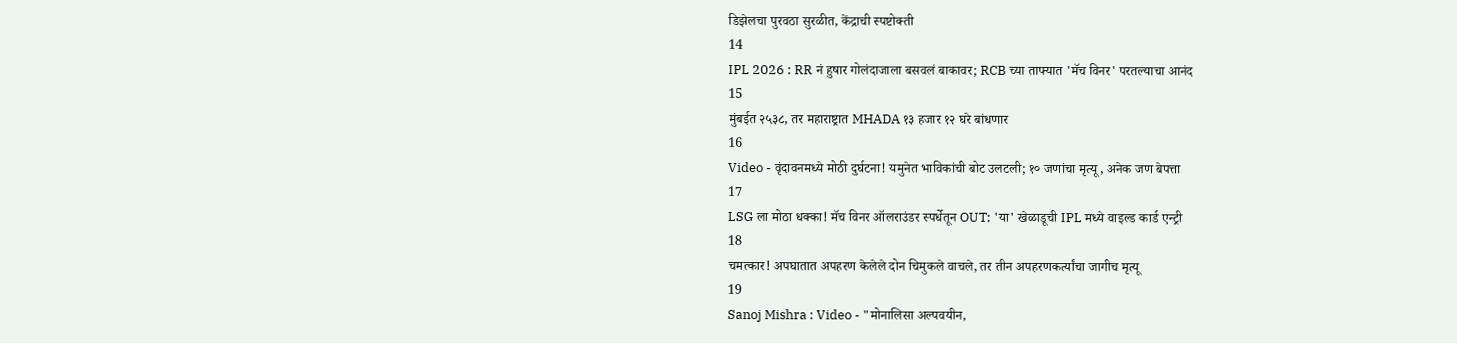डिझेलचा पुरवठा सुरळीत, केंद्राची स्पष्टोक्ती
14
IPL 2026 : RR नं हुषार गोलंदाजाला बसवलं बाकावर; RCB च्या ताफ्यात 'मॅच विनर' परतल्याचा आनंद
15
मुंबईत २५३८, तर महाराष्ट्रात MHADA १३ हजार १२ घरे बांधणार
16
Video - वृंदावनमध्ये मोठी दुर्घटना! यमुनेत भाविकांची बोट उलटली; १० जणांचा मृत्यू, अनेक जण बेपत्ता
17
LSG ला मोठा धक्का! मॅच विनर ऑलराउंडर स्पर्धेतून OUT; 'या' खेळाडूची IPL मध्ये वाइल्ड कार्ड एन्ट्री
18
चमत्कार! अपघातात अपहरण केलेले दोन चिमुकले वाचले, तर तीन अपहरणकर्त्यांचा जागीच मृत्यू
19
Sanoj Mishra : Video - "मोनालिसा अल्पवयीन,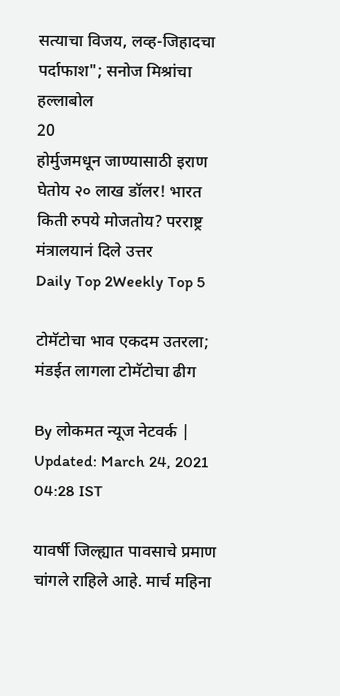सत्याचा विजय, लव्ह-जिहादचा पर्दाफाश"; सनोज मिश्रांचा हल्लाबोल
20
होर्मुजमधून जाण्यासाठी इराण घेतोय २० लाख डॉलर! भारत किती रुपये मोजतोय? परराष्ट्र मंत्रालयानं दिले उत्तर
Daily Top 2Weekly Top 5

टोमॅटोचा भाव एकदम उतरला; मंडईत लागला टोमॅटोचा ढीग

By लोकमत न्यूज नेटवर्क | Updated: March 24, 2021 04:28 IST

यावर्षी जिल्ह्यात पावसाचे प्रमाण चांगले राहिले आहे. मार्च महिना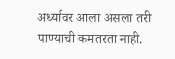अर्ध्यावर आला असला तरी पाण्याची कमतरता नाही.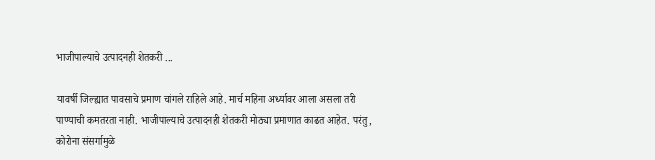भाजीपाल्याचे उत्पादनही शेतकरी ...

यावर्षी जिल्ह्यात पावसाचे प्रमाण चांगले राहिले आहे. मार्च महिना अर्ध्यावर आला असला तरी पाण्याची कमतरता नाही. भाजीपाल्याचे उत्पादनही शेतकरी मोठ्या प्रमाणात काढत आहेत. परंतु, कोरोना संसर्गामुळे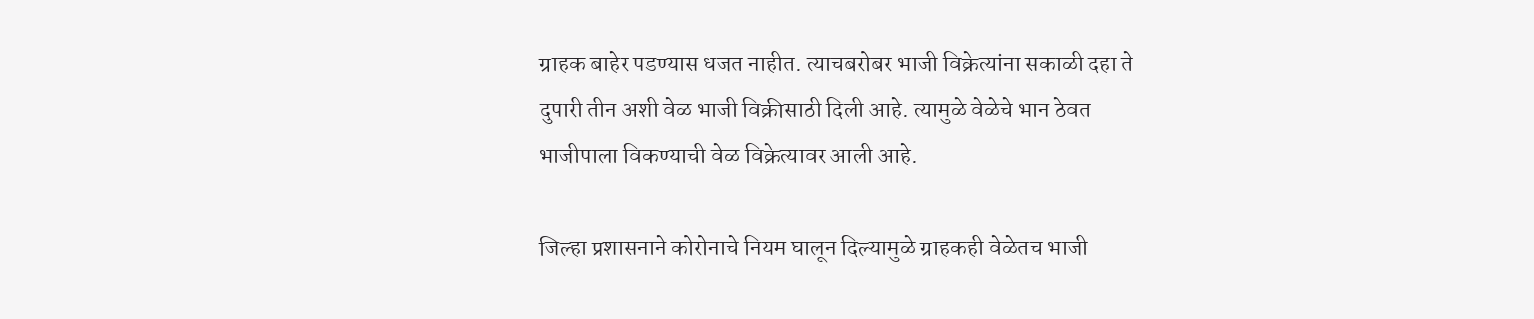ग्राहक बाहेर पडण्यास धजत नाहीत. त्याचबरोबर भाजी विक्रेत्यांना सकाळी दहा ते दुपारी तीन अशी वेळ भाजी विक्रीसाठी दिली आहे. त्यामुळे वेळेचे भान ठेवत भाजीपाला विकण्याची वेळ विक्रेत्यावर आली आहे.

जिल्हा प्रशासनाने कोरोनाचे नियम घालून दिल्यामुळे ग्राहकही वेळेतच भाजी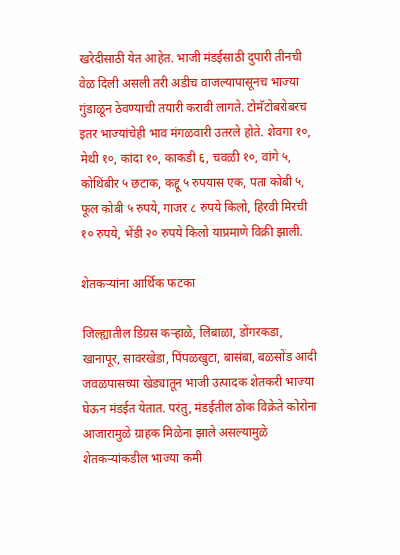खरेदीसाठी येत आहेत. भाजी मंडईसाठी दुपारी तीनची वेळ दिली असली तरी अडीच वाजल्यापासूनच भाज्या गुंडाळून ठेवण्याची तयारी करावी लागते. टोमॅटोबरोबरच इतर भाज्यांचेही भाव मंगळवारी उतरले होते. शेवगा १०, मेथी १०, कांदा १०, काकडी ६, चवळी १०, वांगे ५, कोथिंबीर ५ छटाक, कद्दू ५ रुपयास एक, पता कोबी ५, फूल कोबी ५ रुपये, गाजर ८ रुपये किलो, हिरवी मिरची १० रुपये, भेंडी २० रुपये किलो याप्रमाणे विक्री झाली.

शेतकऱ्यांना आर्थिक फटका

जिल्ह्यातील डिग्रस कऱ्हाळे, लिंबाळा, डोंगरकडा, खानापूर, सावरखेडा, पिंपळखुटा, बासंबा, बळसोंड आदी जवळपासच्या खेड्यातून भाजी उत्पादक शेतकरी भाज्या घेऊन मंडईत येतात. परंतु, मंडईतील ठोक विक्रेते कोरोना आजारामुळे ग्राहक मिळेना झाले असल्यामुळे शेतकऱ्यांकडील भाज्या कमी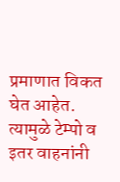प्रमाणात विकत घेत आहेत. त्यामुळे टेम्पो व इतर वाहनांनी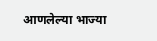आणलेल्या भाज्या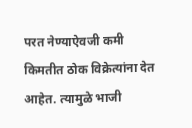परत नेण्याऐवजी कमी किमतीत ठोक विक्रेत्यांना देत आहेत. त्यामुळे भाजी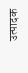उत्पादक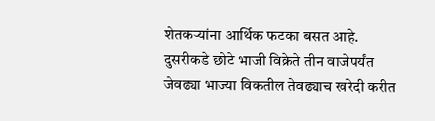शेतकऱ्यांना आर्थिक फटका बसत आहे. दुसरीकडे छोटे भाजी विक्रेते तीन वाजेपर्यंत जेवढ्या भाज्या विकतील तेवढ्याच खरेदी करीत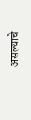असल्याचे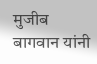मुजीब बागवान यांनी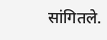सांगितले.